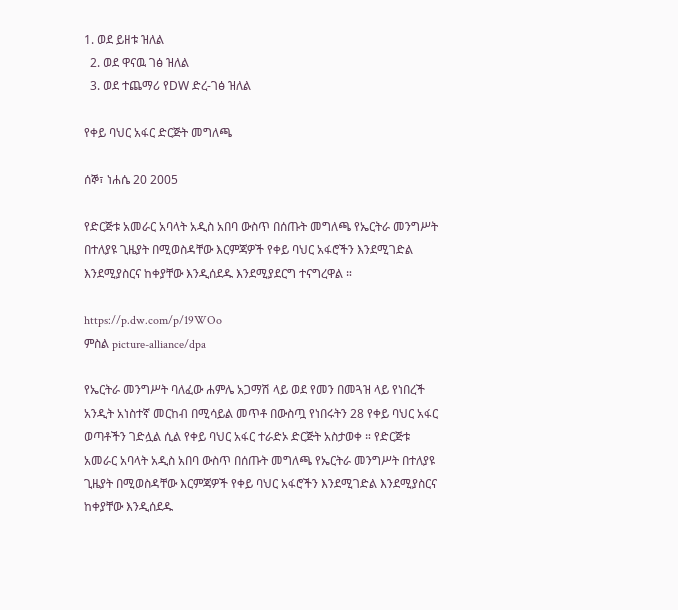1. ወደ ይዘቱ ዝለል
  2. ወደ ዋናዉ ገፅ ዝለል
  3. ወደ ተጨማሪ የDW ድረ-ገፅ ዝለል

የቀይ ባህር አፋር ድርጅት መግለጫ

ሰኞ፣ ነሐሴ 20 2005

የድርጅቱ አመራር አባላት አዲስ አበባ ውስጥ በሰጡት መግለጫ የኤርትራ መንግሥት በተለያዩ ጊዜያት በሚወስዳቸው እርምጃዎች የቀይ ባህር አፋሮችን እንደሚገድል እንደሚያስርና ከቀያቸው እንዲሰደዱ እንደሚያደርግ ተናግረዋል ።

https://p.dw.com/p/19WOo
ምስል picture-alliance/dpa

የኤርትራ መንግሥት ባለፈው ሐምሌ አጋማሽ ላይ ወደ የመን በመጓዝ ላይ የነበረች አንዲት አነስተኛ መርከብ በሚሳይል መጥቶ በውስጧ የነበሩትን 28 የቀይ ባህር አፋር ወጣቶችን ገድሏል ሲል የቀይ ባህር አፋር ተራድኦ ድርጅት አስታወቀ ። የድርጅቱ አመራር አባላት አዲስ አበባ ውስጥ በሰጡት መግለጫ የኤርትራ መንግሥት በተለያዩ ጊዜያት በሚወስዳቸው እርምጃዎች የቀይ ባህር አፋሮችን እንደሚገድል እንደሚያስርና ከቀያቸው እንዲሰደዱ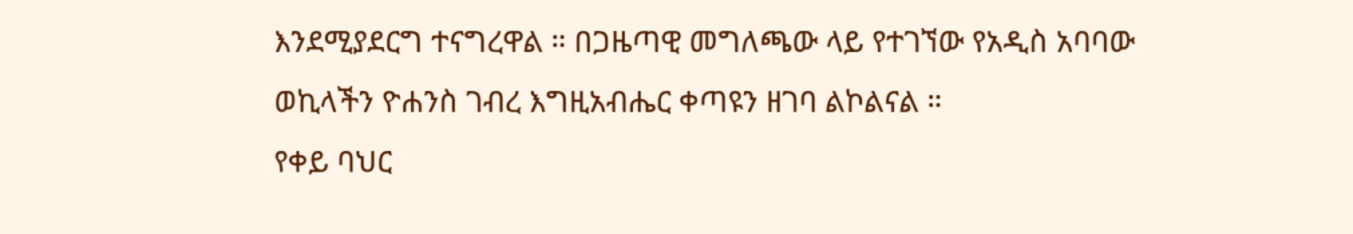እንደሚያደርግ ተናግረዋል ። በጋዜጣዊ መግለጫው ላይ የተገኘው የአዲስ አባባው ወኪላችን ዮሐንስ ገብረ እግዚአብሔር ቀጣዩን ዘገባ ልኮልናል ።
የቀይ ባህር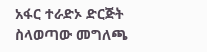አፋር ተራድኦ ድርጅት ስላወጣው መግለጫ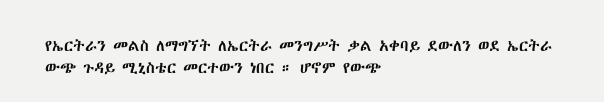የኤርትራን መልስ ለማግኘት ለኤርትራ መንግሥት ቃል አቀባይ ደውለን ወደ ኤርትራ ውጭ ጉዳይ ሚኒስቴር መርተውን ነበር ። ሆኖም የውጭ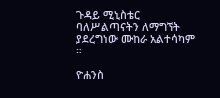ጉዳይ ሚኒስቴር ባለሥልጣናትን ለማግኘት ያደረግነው ሙከራ አልተሳካም ።

ዮሐንስ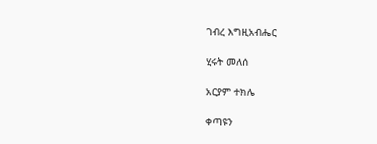ገብረ እግዚአብሔር

ሂሩት መለሰ

አርያም ተክሌ

ቀጣዩን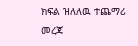ክፍል ዝለለዉ ተጨማሪ መረጃ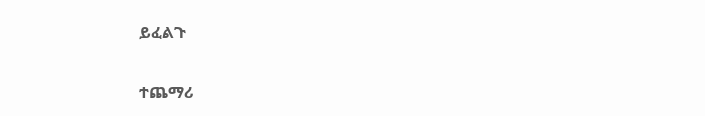ይፈልጉ

ተጨማሪ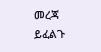መረጃ ይፈልጉ